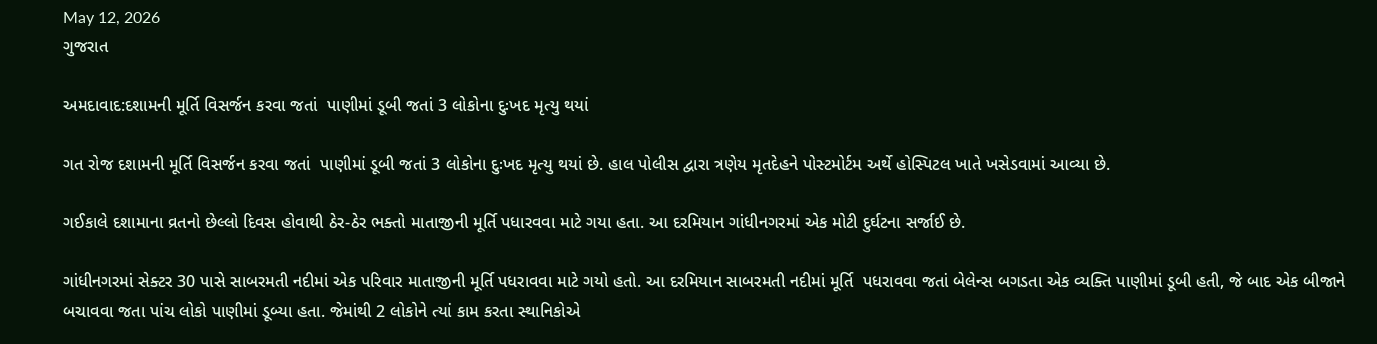May 12, 2026
ગુજરાત

અમદાવાદ:દશામની મૂર્તિ વિસર્જન કરવા જતાં  પાણીમાં ડૂબી જતાં 3 લોકોના દુઃખદ મૃત્યુ થયાં

ગત રોજ દશામની મૂર્તિ વિસર્જન કરવા જતાં  પાણીમાં ડૂબી જતાં 3 લોકોના દુઃખદ મૃત્યુ થયાં છે. હાલ પોલીસ દ્વારા ત્રણેય મૃતદેહને પોસ્ટમોર્ટમ અર્થે હોસ્પિટલ ખાતે ખસેડવામાં આવ્યા છે.

ગઈકાલે દશામાના વ્રતનો છેલ્લો દિવસ હોવાથી ઠેર-ઠેર ભક્તો માતાજીની મૂર્તિ પધારવવા માટે ગયા હતા. આ દરમિયાન ગાંધીનગરમાં એક મોટી દુર્ઘટના સર્જાઈ છે.

ગાંધીનગરમાં સેક્ટર 30 પાસે સાબરમતી નદીમાં એક પરિવાર માતાજીની મૂર્તિ પધરાવવા માટે ગયો હતો. આ દરમિયાન સાબરમતી નદીમાં મૂર્તિ  પધરાવવા જતાં બેલેન્સ બગડતા એક વ્યક્તિ પાણીમાં ડૂબી હતી, જે બાદ એક બીજાને બચાવવા જતા પાંચ લોકો પાણીમાં ડૂબ્યા હતા. જેમાંથી 2 લોકોને ત્યાં કામ કરતા સ્થાનિકોએ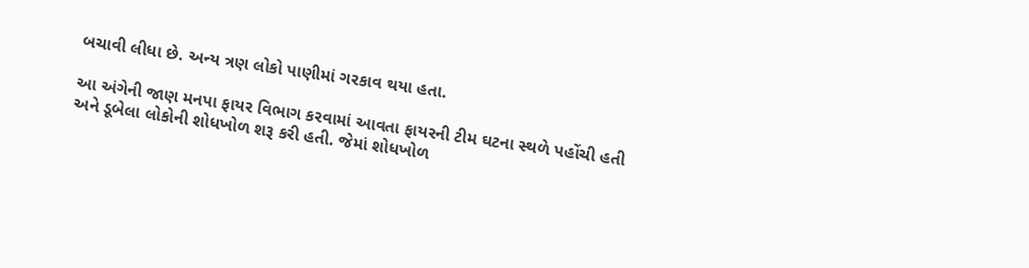બચાવી લીધા છે. અન્ય ત્રણ લોકો પાણીમાં ગરકાવ થયા હતા.

આ અંગેની જાણ મનપા ફાયર વિભાગ કરવામાં આવતા ફાયરની ટીમ ઘટના સ્થળે પહોંચી હતી અને ડૂબેલા લોકોની શોધખોળ શરૂ કરી હતી. જેમાં શોધખોળ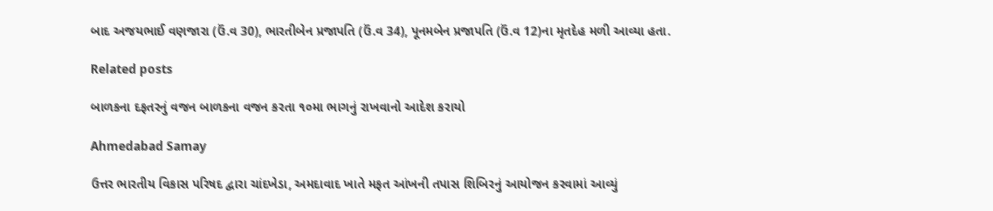બાદ અજયભાઈ વણજારા (ઉં.વ 30), ભારતીબેન પ્રજાપતિ (ઉં.વ 34), પૂનમબેન પ્રજાપતિ (ઉં.વ 12)ના મૃતદેહ મળી આવ્યા હતા.

Related posts

બાળકના દફતરનું વજન બાળકના વજન કરતા ૧૦મા ભાગનું રાખવાનો આદેશ કરાયો

Ahmedabad Samay

ઉત્તર ભારતીય વિકાસ પરિષદ દ્વારા ચાંદખેડા, અમદાવાદ ખાતે મફત આંખની તપાસ શિબિરનું આયોજન કરવામાં આવ્યું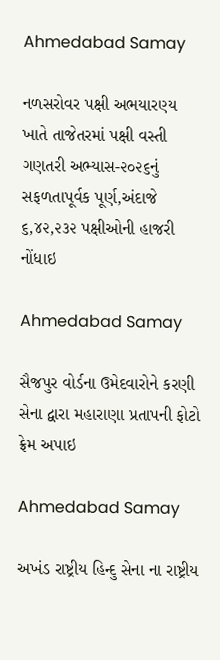Ahmedabad Samay

નળસરોવર પક્ષી અભયારણ્ય ખાતે તાજેતરમાં પક્ષી વસ્તી ગણતરી અભ્યાસ-૨૦૨૬નું સફળતાપૂર્વક પૂર્ણ,અંદાજે ૬,૪૨,૨૩૨ પક્ષીઓની હાજરી નોંધાઇ

Ahmedabad Samay

સૈજપુર વોર્ડના ઉમેદવારોને કરણી સેના દ્વારા મહારાણા પ્રતાપની ફોટો ફ્રેમ અપાઇ

Ahmedabad Samay

અખંડ રાષ્ટ્રીય હિન્દુ સેના ના રાષ્ટ્રીય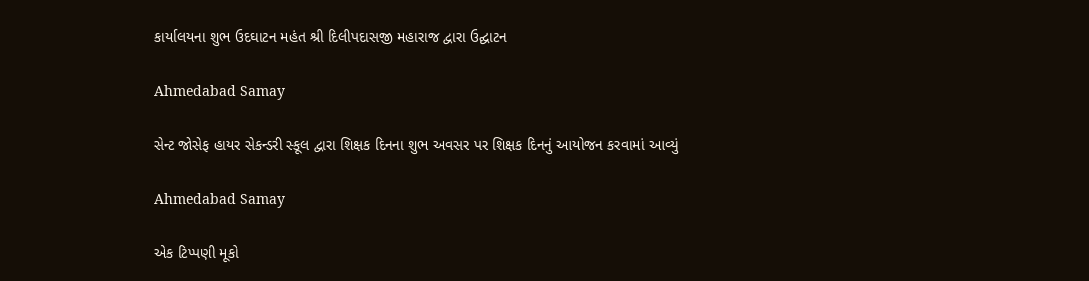કાર્યાલયના શુભ ઉદઘાટન મહંત શ્રી દિલીપદાસજી મહારાજ દ્વારા ઉદ્ઘાટન

Ahmedabad Samay

સેન્ટ જોસેફ હાયર સેકન્ડરી સ્કૂલ દ્વારા શિક્ષક દિનના શુભ અવસર પર શિક્ષક દિનનું આયોજન કરવામાં આવ્યું

Ahmedabad Samay

એક ટિપ્પણી મૂકો